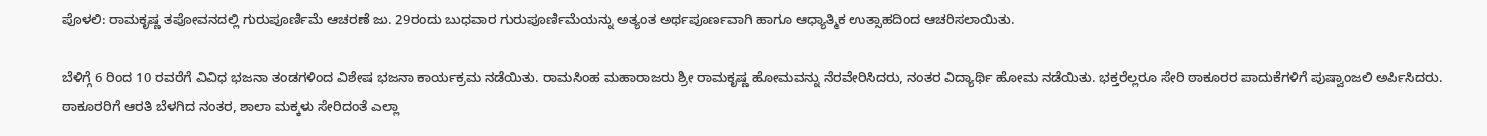ಪೊಳಲಿ: ರಾಮಕೃಷ್ಣ ತಪೋವನದಲ್ಲಿ ಗುರುಪೂರ್ಣಿಮೆ ಆಚರಣೆ ಜು. 29ರಂದು ಬುಧವಾರ ಗುರುಪೂರ್ಣಿಮೆಯನ್ನು ಅತ್ಯಂತ ಅರ್ಥಪೂರ್ಣವಾಗಿ ಹಾಗೂ ಆಧ್ಯಾತ್ಮಿಕ ಉತ್ಸಾಹದಿಂದ ಆಚರಿಸಲಾಯಿತು.

ಬೆಳಿಗ್ಗೆ 6 ರಿಂದ 10 ರವರೆಗೆ ವಿವಿಧ ಭಜನಾ ತಂಡಗಳಿಂದ ವಿಶೇಷ ಭಜನಾ ಕಾರ್ಯಕ್ರಮ ನಡೆಯಿತು. ರಾಮಸಿಂಹ ಮಹಾರಾಜರು ಶ್ರೀ ರಾಮಕೃಷ್ಣ ಹೋಮವನ್ನು ನೆರವೇರಿಸಿದರು, ನಂತರ ವಿದ್ಯಾರ್ಥಿ ಹೋಮ ನಡೆಯಿತು. ಭಕ್ತರೆಲ್ಲರೂ ಸೇರಿ ಠಾಕೂರರ ಪಾದುಕೆಗಳಿಗೆ ಪುಷ್ವಾಂಜಲಿ ಅರ್ಪಿಸಿದರು. ಠಾಕೂರರಿಗೆ ಆರತಿ ಬೆಳಗಿದ ನಂತರ, ಶಾಲಾ ಮಕ್ಕಳು ಸೇರಿದಂತೆ ಎಲ್ಲಾ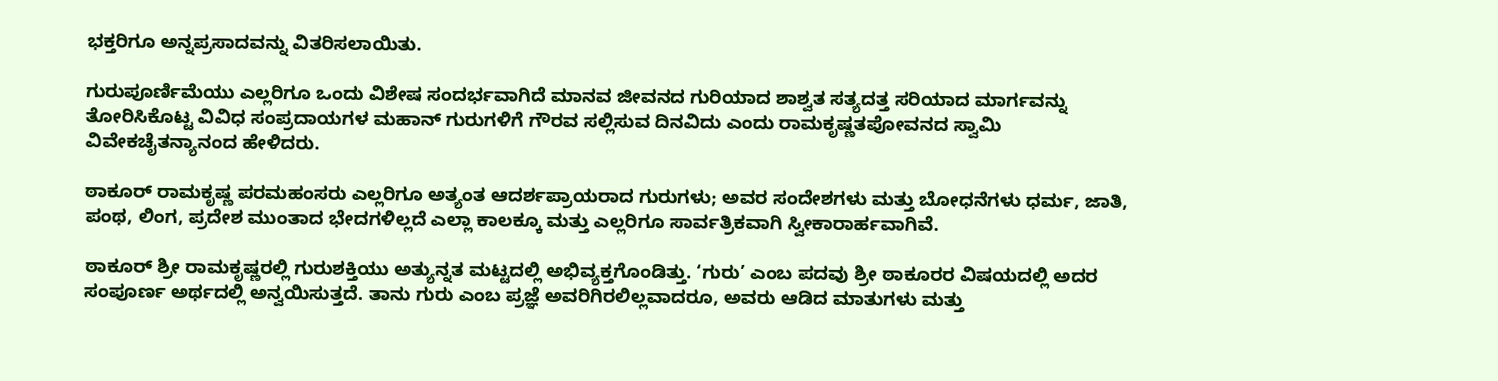ಭಕ್ತರಿಗೂ ಅನ್ನಪ್ರಸಾದವನ್ನು ವಿತರಿಸಲಾಯಿತು.

ಗುರುಪೂರ್ಣಿಮೆಯು ಎಲ್ಲರಿಗೂ ಒಂದು ವಿಶೇಷ ಸಂದರ್ಭವಾಗಿದೆ ಮಾನವ ಜೀವನದ ಗುರಿಯಾದ ಶಾಶ್ವತ ಸತ್ಯದತ್ತ ಸರಿಯಾದ ಮಾರ್ಗವನ್ನು ತೋರಿಸಿಕೊಟ್ಟ ವಿವಿಧ ಸಂಪ್ರದಾಯಗಳ ಮಹಾನ್ ಗುರುಗಳಿಗೆ ಗೌರವ ಸಲ್ಲಿಸುವ ದಿನವಿದು ಎಂದು ರಾಮಕೃಷ್ಣತಪೋವನದ ಸ್ವಾಮಿ ವಿವೇಕಚೈತನ್ಯಾನಂದ ಹೇಳಿದರು.

ಠಾಕೂರ್ ರಾಮಕೃಷ್ಣ ಪರಮಹಂಸರು ಎಲ್ಲರಿಗೂ ಅತ್ಯಂತ ಆದರ್ಶಪ್ರಾಯರಾದ ಗುರುಗಳು; ಅವರ ಸಂದೇಶಗಳು ಮತ್ತು ಬೋಧನೆಗಳು ಧರ್ಮ, ಜಾತಿ, ಪಂಥ, ಲಿಂಗ, ಪ್ರದೇಶ ಮುಂತಾದ ಭೇದಗಳಿಲ್ಲದೆ ಎಲ್ಲಾ ಕಾಲಕ್ಕೂ ಮತ್ತು ಎಲ್ಲರಿಗೂ ಸಾರ್ವತ್ರಿಕವಾಗಿ ಸ್ವೀಕಾರಾರ್ಹವಾಗಿವೆ.

ಠಾಕೂರ್ ಶ್ರೀ ರಾಮಕೃಷ್ಣರಲ್ಲಿ ಗುರುಶಕ್ತಿಯು ಅತ್ಯುನ್ನತ ಮಟ್ಟದಲ್ಲಿ ಅಭಿವ್ಯಕ್ತಗೊಂಡಿತ್ತು. ‘ಗುರು’ ಎಂಬ ಪದವು ಶ್ರೀ ಠಾಕೂರರ ವಿಷಯದಲ್ಲಿ ಅದರ ಸಂಪೂರ್ಣ ಅರ್ಥದಲ್ಲಿ ಅನ್ವಯಿಸುತ್ತದೆ. ತಾನು ಗುರು ಎಂಬ ಪ್ರಜ್ಞೆ ಅವರಿಗಿರಲಿಲ್ಲವಾದರೂ, ಅವರು ಆಡಿದ ಮಾತುಗಳು ಮತ್ತು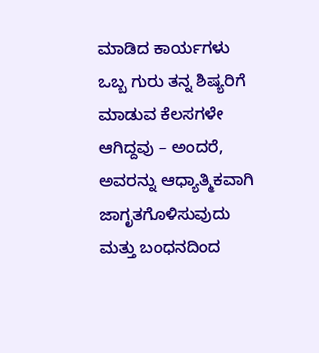ಮಾಡಿದ ಕಾರ್ಯಗಳು ಒಬ್ಬ ಗುರು ತನ್ನ ಶಿಷ್ಯರಿಗೆ ಮಾಡುವ ಕೆಲಸಗಳೇ ಆಗಿದ್ದವು – ಅಂದರೆ, ಅವರನ್ನು ಆಧ್ಯಾತ್ಮಿಕವಾಗಿ ಜಾಗೃತಗೊಳಿಸುವುದು ಮತ್ತು ಬಂಧನದಿಂದ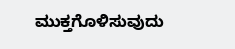ಮುಕ್ತಗೊಳಿಸುವುದು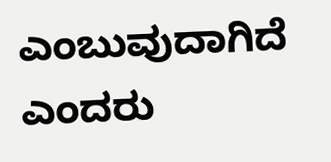ಎಂಬುವುದಾಗಿದೆ ಎಂದರು